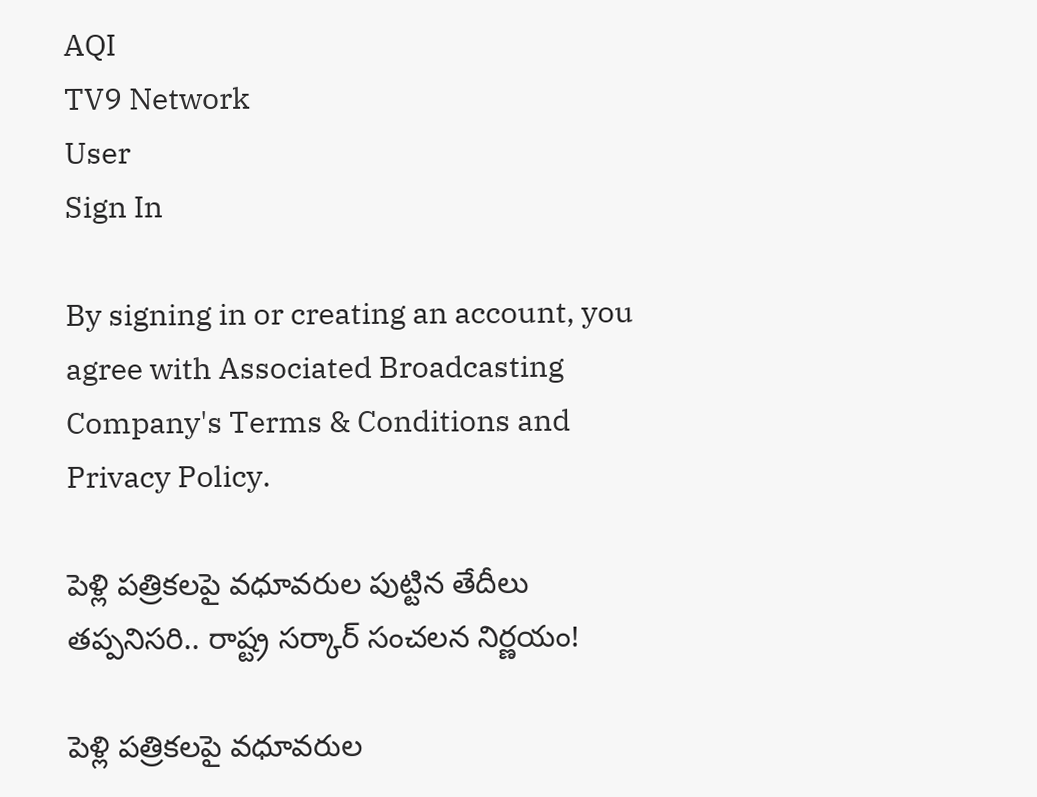AQI
TV9 Network
User
Sign In

By signing in or creating an account, you agree with Associated Broadcasting Company's Terms & Conditions and Privacy Policy.

పెళ్లి పత్రికలపై వధూవరుల పుట్టిన తేదీలు తప్పనిసరి.. రాష్ట్ర సర్కార్ సంచలన నిర్ణయం!

పెళ్లి పత్రికలపై వధూవరుల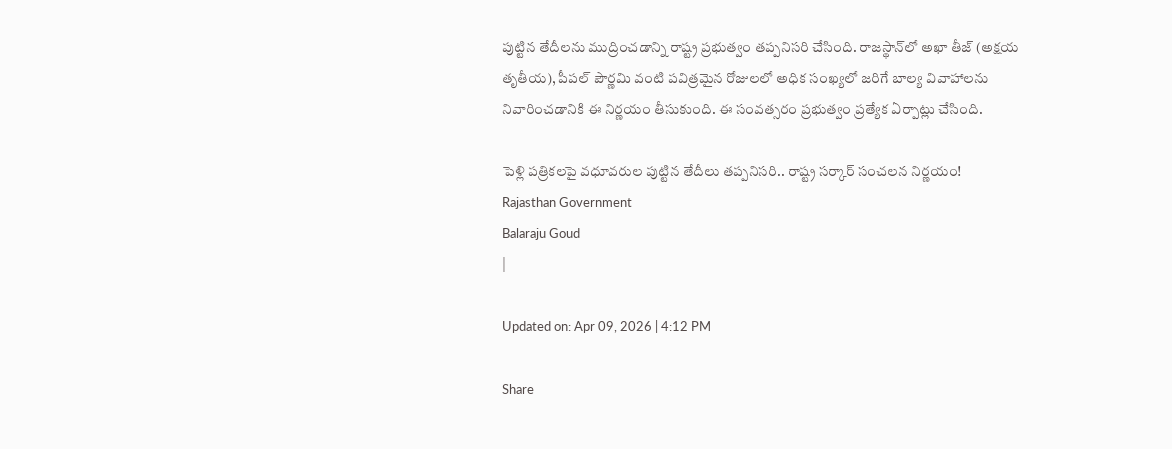పుట్టిన తేదీలను ముద్రించడాన్ని రాష్ట్ర ప్రభుత్వం తప్పనిసరి చేసింది. రాజస్థాన్‌లో అఖా తీజ్ (అక్షయ తృతీయ), పీపల్ పౌర్ణమి వంటి పవిత్రమైన రోజులలో అధిక సంఖ్యలో జరిగే బాల్య వివాహాలను నివారించడానికి ఈ నిర్ణయం తీసుకుంది. ఈ సంవత్సరం ప్రభుత్వం ప్రత్యేక ఏర్పాట్లు చేసింది.

పెళ్లి పత్రికలపై వధూవరుల పుట్టిన తేదీలు తప్పనిసరి.. రాష్ట్ర సర్కార్ సంచలన నిర్ణయం!
Rajasthan Government
Balaraju Goud
|

Updated on: Apr 09, 2026 | 4:12 PM

Share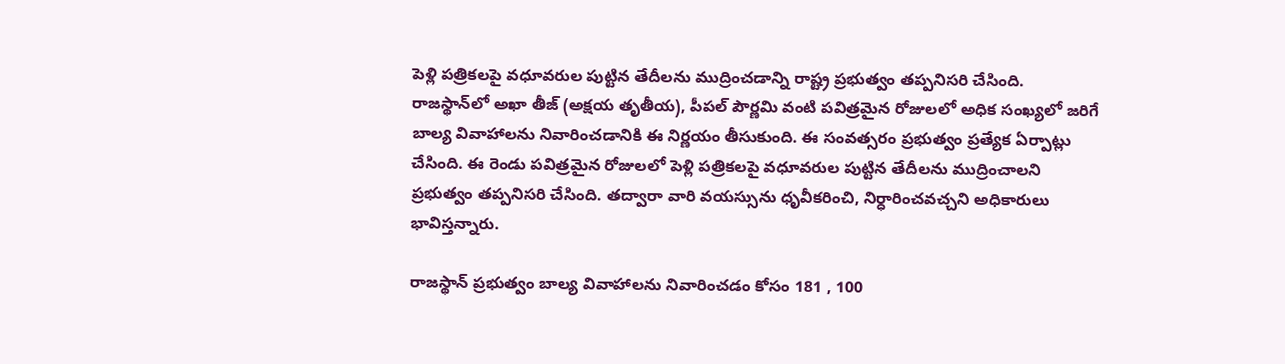పెళ్లి పత్రికలపై వధూవరుల పుట్టిన తేదీలను ముద్రించడాన్ని రాష్ట్ర ప్రభుత్వం తప్పనిసరి చేసింది. రాజస్థాన్‌లో అఖా తీజ్ (అక్షయ తృతీయ), పీపల్ పౌర్ణమి వంటి పవిత్రమైన రోజులలో అధిక సంఖ్యలో జరిగే బాల్య వివాహాలను నివారించడానికి ఈ నిర్ణయం తీసుకుంది. ఈ సంవత్సరం ప్రభుత్వం ప్రత్యేక ఏర్పాట్లు చేసింది. ఈ రెండు పవిత్రమైన రోజులలో పెళ్లి పత్రికలపై వధూవరుల పుట్టిన తేదీలను ముద్రించాలని ప్రభుత్వం తప్పనిసరి చేసింది. తద్వారా వారి వయస్సును ధృవీకరించి, నిర్ధారించవచ్చని అధికారులు భావిస్తన్నారు.

రాజస్థాన్ ప్రభుత్వం బాల్య వివాహాలను నివారించడం కోసం 181 , 100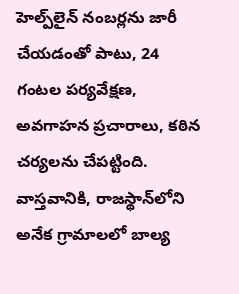హెల్ప్‌లైన్ నంబర్లను జారీ చేయడంతో పాటు, 24 గంటల పర్యవేక్షణ, అవగాహన ప్రచారాలు, కఠిన చర్యలను చేపట్టింది. వాస్తవానికి, రాజస్థాన్‌లోని అనేక గ్రామాలలో బాల్య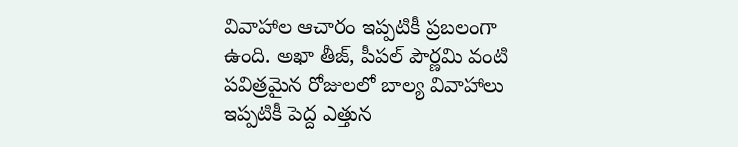వివాహాల ఆచారం ఇప్పటికీ ప్రబలంగా ఉంది. అఖా తీజ్, పీపల్ పౌర్ణమి వంటి పవిత్రమైన రోజులలో బాల్య వివాహాలు ఇప్పటికీ పెద్ద ఎత్తున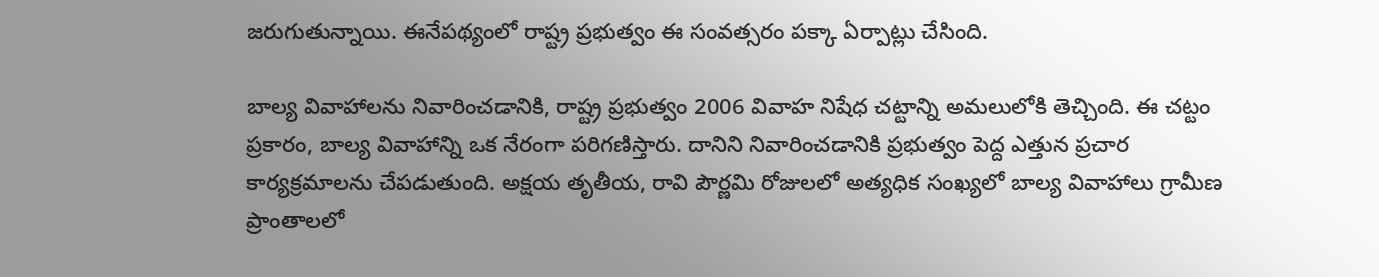జరుగుతున్నాయి. ఈనేపథ్యంలో రాష్ట్ర ప్రభుత్వం ఈ సంవత్సరం పక్కా ఏర్పాట్లు చేసింది.

బాల్య వివాహాలను నివారించడానికి, రాష్ట్ర ప్రభుత్వం 2006 వివాహ నిషేధ చట్టాన్ని అమలులోకి తెచ్చింది. ఈ చట్టం ప్రకారం, బాల్య వివాహాన్ని ఒక నేరంగా పరిగణిస్తారు. దానిని నివారించడానికి ప్రభుత్వం పెద్ద ఎత్తున ప్రచార కార్యక్రమాలను చేపడుతుంది. అక్షయ తృతీయ, రావి పౌర్ణమి రోజులలో అత్యధిక సంఖ్యలో బాల్య వివాహాలు గ్రామీణ ప్రాంతాలలో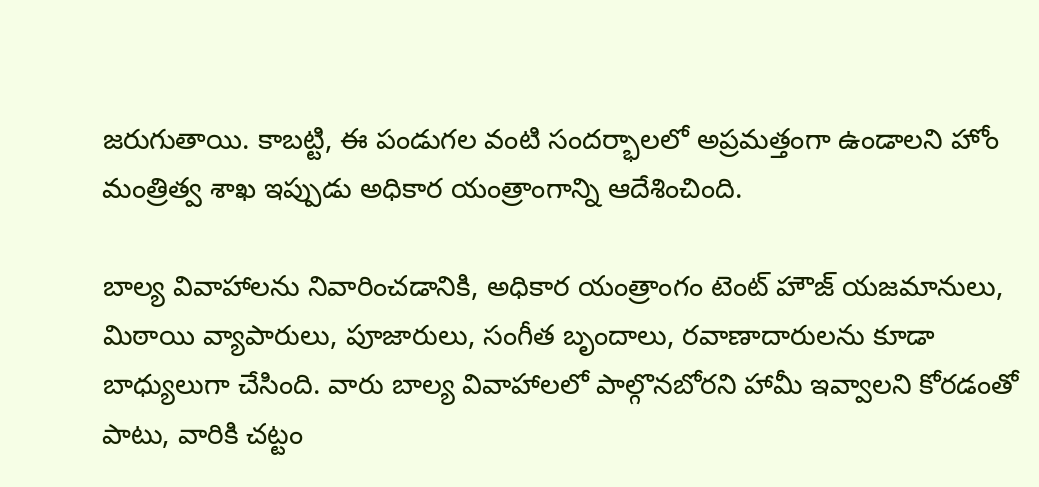జరుగుతాయి. కాబట్టి, ఈ పండుగల వంటి సందర్భాలలో అప్రమత్తంగా ఉండాలని హోం మంత్రిత్వ శాఖ ఇప్పుడు అధికార యంత్రాంగాన్ని ఆదేశించింది.

బాల్య వివాహాలను నివారించడానికి, అధికార యంత్రాంగం టెంట్ హౌజ్ యజమానులు, మిఠాయి వ్యాపారులు, పూజారులు, సంగీత బృందాలు, రవాణాదారులను కూడా బాధ్యులుగా చేసింది. వారు బాల్య వివాహాలలో పాల్గొనబోరని హామీ ఇవ్వాలని కోరడంతో పాటు, వారికి చట్టం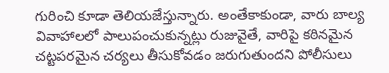గురించి కూడా తెలియజేస్తున్నారు. అంతేకాకుండా, వారు బాల్య వివాహాలలో పాలుపంచుకున్నట్లు రుజువైతే, వారిపై కఠినమైన చట్టపరమైన చర్యలు తీసుకోవడం జరుగుతుందని పోలీసులు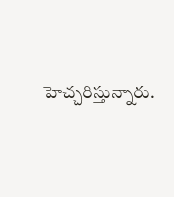హెచ్చరిస్తున్నారు.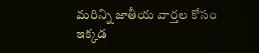మరిన్ని జాతీయ వార్తల కోసం ఇక్కడ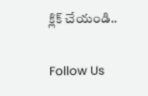క్లిక్ చేయండి..

Follow Us